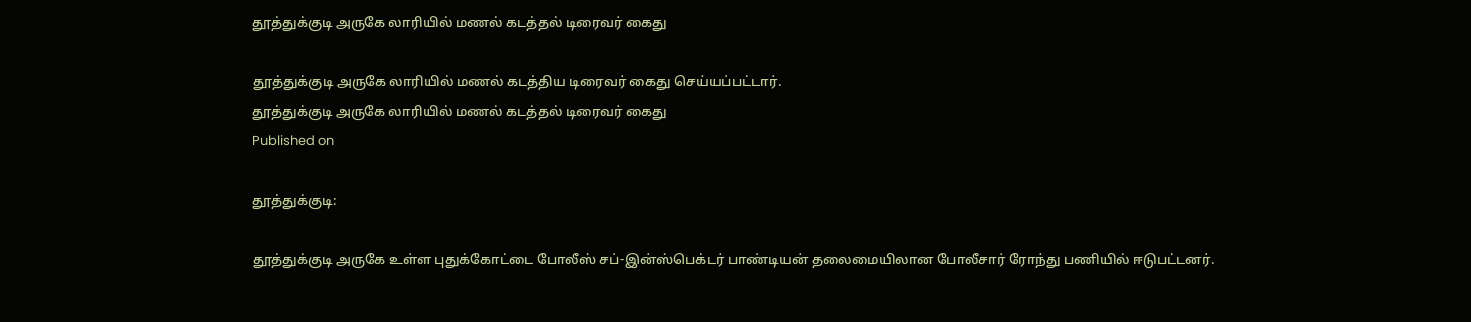தூத்துக்குடி அருகே லாரியில் மணல் கடத்தல் டிரைவர் கைது

தூத்துக்குடி அருகே லாரியில் மணல் கடத்திய டிரைவர் கைது செய்யப்பட்டார்.
தூத்துக்குடி அருகே லாரியில் மணல் கடத்தல் டிரைவர் கைது
Published on

தூத்துக்குடி:

தூத்துக்குடி அருகே உள்ள புதுக்கோட்டை போலீஸ் சப்-இன்ஸ்பெக்டர் பாண்டியன் தலைமையிலான போலீசார் ரோந்து பணியில் ஈடுபட்டனர்.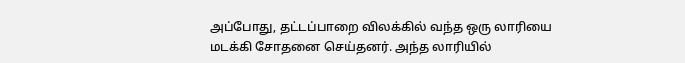அப்போது, தட்டப்பாறை விலக்கில் வந்த ஒரு லாரியை மடக்கி சோதனை செய்தனர். அந்த லாரியில்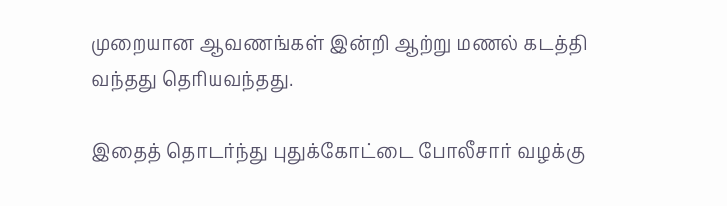முறையான ஆவணங்கள் இன்றி ஆற்று மணல் கடத்தி வந்தது தெரியவந்தது.

இதைத் தொடர்ந்து புதுக்கோட்டை போலீசார் வழக்கு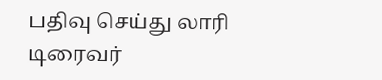பதிவு செய்து லாரி டிரைவர்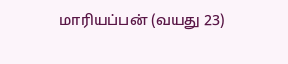மாரியப்பன் (வயது 23)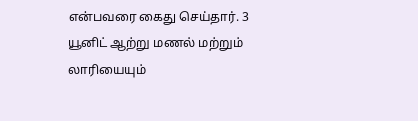என்பவரை கைது செய்தார். 3 யூனிட் ஆற்று மணல் மற்றும் லாரியையும்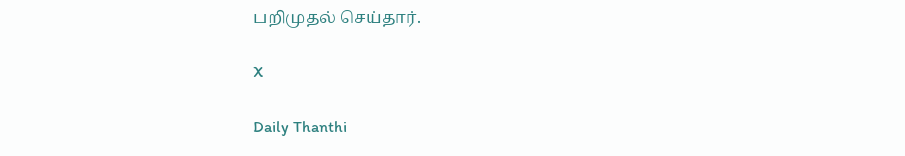பறிமுதல் செய்தார்.

X

Daily Thanthi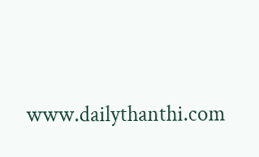www.dailythanthi.com